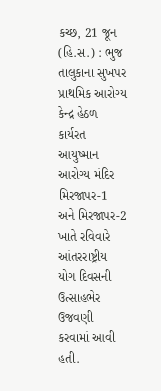કચ્છ, 21 જૂન (હિ.સ.) : ભુજ તાલુકાના સુખપર પ્રાથમિક આરોગ્ય કેન્દ્ર હેઠળ કાર્યરત આયુષ્માન આરોગ્ય મંદિર મિરજાપર-1 અને મિરજાપર-2 ખાતે રવિવારે આંતરરાષ્ટ્રીય યોગ દિવસની ઉત્સાહભેર ઉજવણી કરવામાં આવી હતી.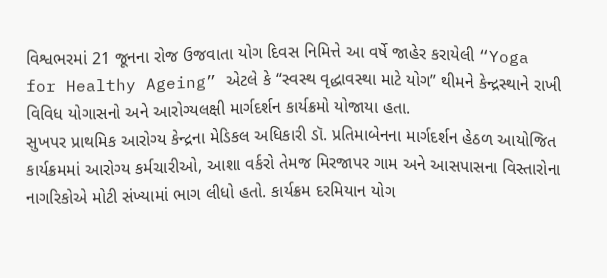વિશ્વભરમાં 21 જૂનના રોજ ઉજવાતા યોગ દિવસ નિમિત્તે આ વર્ષે જાહેર કરાયેલી “Yoga for Healthy Ageing” એટલે કે “સ્વસ્થ વૃદ્ધાવસ્થા માટે યોગ” થીમને કેન્દ્રસ્થાને રાખી વિવિધ યોગાસનો અને આરોગ્યલક્ષી માર્ગદર્શન કાર્યક્રમો યોજાયા હતા.
સુખપર પ્રાથમિક આરોગ્ય કેન્દ્રના મેડિકલ અધિકારી ડૉ. પ્રતિમાબેનના માર્ગદર્શન હેઠળ આયોજિત કાર્યક્રમમાં આરોગ્ય કર્મચારીઓ, આશા વર્કરો તેમજ મિરજાપર ગામ અને આસપાસના વિસ્તારોના નાગરિકોએ મોટી સંખ્યામાં ભાગ લીધો હતો. કાર્યક્રમ દરમિયાન યોગ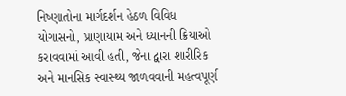નિષ્ણાતોના માર્ગદર્શન હેઠળ વિવિધ યોગાસનો, પ્રાણાયામ અને ધ્યાનની ક્રિયાઓ કરાવવામાં આવી હતી, જેના દ્વારા શારીરિક અને માનસિક સ્વાસ્થ્ય જાળવવાની મહત્વપૂર્ણ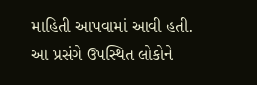માહિતી આપવામાં આવી હતી.
આ પ્રસંગે ઉપસ્થિત લોકોને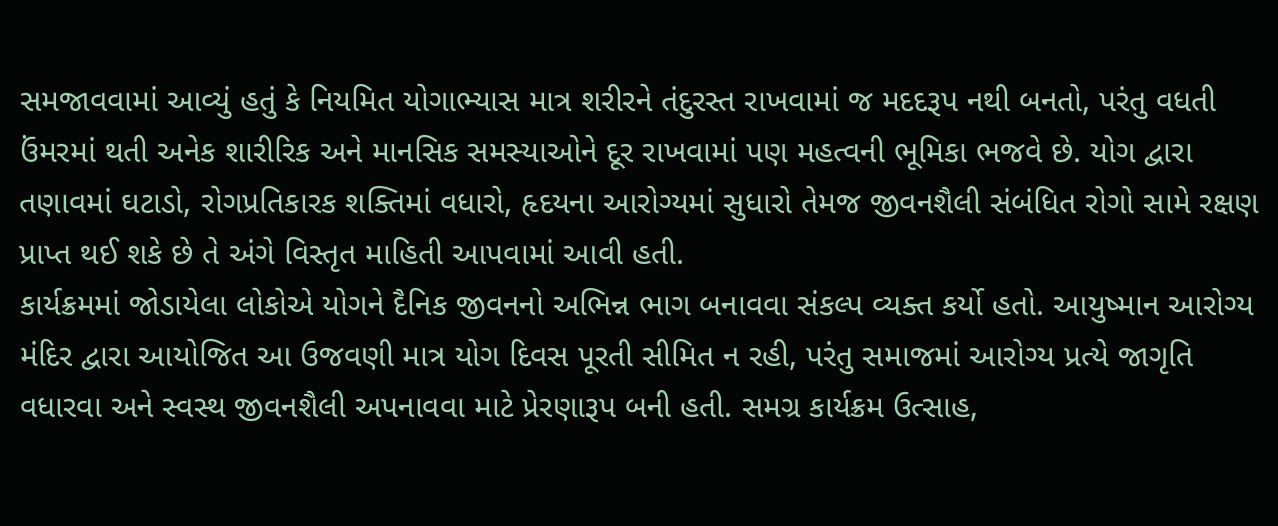સમજાવવામાં આવ્યું હતું કે નિયમિત યોગાભ્યાસ માત્ર શરીરને તંદુરસ્ત રાખવામાં જ મદદરૂપ નથી બનતો, પરંતુ વધતી ઉંમરમાં થતી અનેક શારીરિક અને માનસિક સમસ્યાઓને દૂર રાખવામાં પણ મહત્વની ભૂમિકા ભજવે છે. યોગ દ્વારા તણાવમાં ઘટાડો, રોગપ્રતિકારક શક્તિમાં વધારો, હૃદયના આરોગ્યમાં સુધારો તેમજ જીવનશૈલી સંબંધિત રોગો સામે રક્ષણ પ્રાપ્ત થઈ શકે છે તે અંગે વિસ્તૃત માહિતી આપવામાં આવી હતી.
કાર્યક્રમમાં જોડાયેલા લોકોએ યોગને દૈનિક જીવનનો અભિન્ન ભાગ બનાવવા સંકલ્પ વ્યક્ત કર્યો હતો. આયુષ્માન આરોગ્ય મંદિર દ્વારા આયોજિત આ ઉજવણી માત્ર યોગ દિવસ પૂરતી સીમિત ન રહી, પરંતુ સમાજમાં આરોગ્ય પ્રત્યે જાગૃતિ વધારવા અને સ્વસ્થ જીવનશૈલી અપનાવવા માટે પ્રેરણારૂપ બની હતી. સમગ્ર કાર્યક્રમ ઉત્સાહ,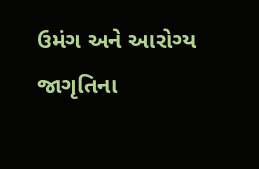ઉમંગ અને આરોગ્ય જાગૃતિના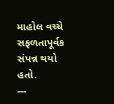માહોલ વચ્ચે સફળતાપૂર્વક સંપન્ન થયો હતો.
---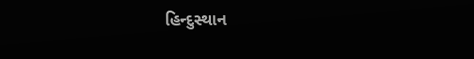હિન્દુસ્થાન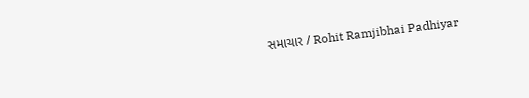સમાચાર / Rohit Ramjibhai Padhiyar